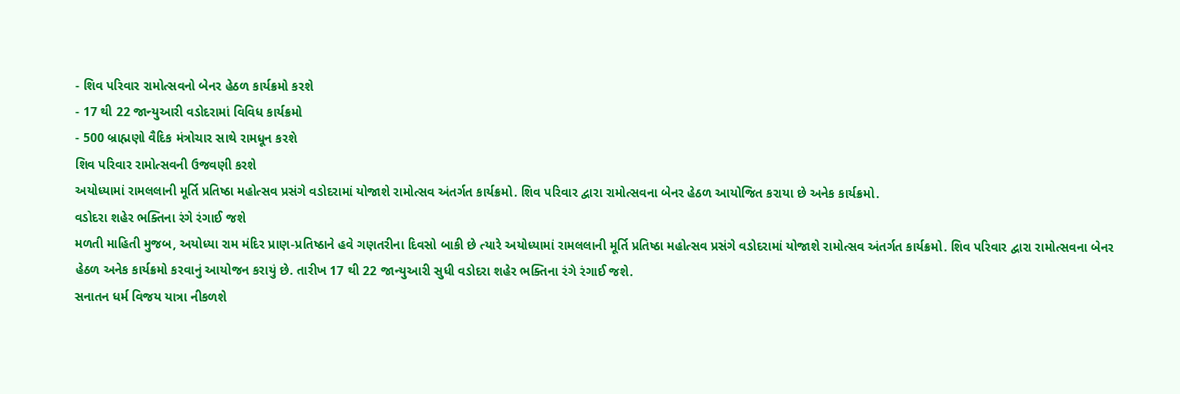- શિવ પરિવાર રામોત્સવનો બેનર હેઠળ કાર્યક્રમો કરશે
- 17 થી 22 જાન્યુઆરી વડોદરામાં વિવિધ કાર્યક્રમો
- 500 બ્રાહ્મણો વૈદિક મંત્રોચાર સાથે રામધૂન કરશે
શિવ પરિવાર રામોત્સવની ઉજવણી કરશે
અયોધ્યામાં રામલલાની મૂર્તિ પ્રતિષ્ઠા મહોત્સવ પ્રસંગે વડોદરામાં યોજાશે રામોત્સવ અંતર્ગત કાર્યક્રમો. શિવ પરિવાર દ્વારા રામોત્સવના બેનર હેઠળ આયોજિત કરાયા છે અનેક કાર્યક્રમો.
વડોદરા શહેર ભક્તિના રંગે રંગાઈ જશે
મળતી માહિતી મુજબ, અયોધ્યા રામ મંદિર પ્રાણ-પ્રતિષ્ઠાને હવે ગણતરીના દિવસો બાકી છે ત્યારે અયોધ્યામાં રામલલાની મૂર્તિ પ્રતિષ્ઠા મહોત્સવ પ્રસંગે વડોદરામાં યોજાશે રામોત્સવ અંતર્ગત કાર્યક્રમો. શિવ પરિવાર દ્વારા રામોત્સવના બેનર હેઠળ અનેક કાર્યક્રમો કરવાનું આયોજન કરાયું છે. તારીખ 17 થી 22 જાન્યુઆરી સુધી વડોદરા શહેર ભક્તિના રંગે રંગાઈ જશે.
સનાતન ધર્મ વિજય યાત્રા નીકળશે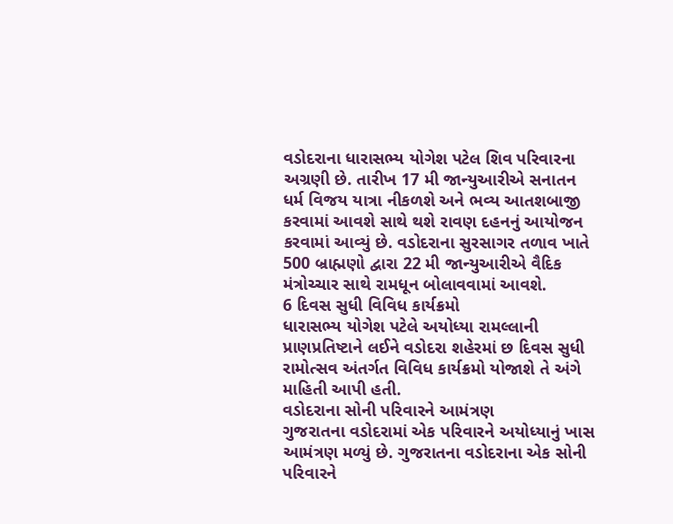વડોદરાના ધારાસભ્ય યોગેશ પટેલ શિવ પરિવારના અગ્રણી છે. તારીખ 17 મી જાન્યુઆરીએ સનાતન ધર્મ વિજય યાત્રા નીકળશે અને ભવ્ય આતશબાજી કરવામાં આવશે સાથે થશે રાવણ દહનનું આયોજન કરવામાં આવ્યું છે. વડોદરાના સુરસાગર તળાવ ખાતે 500 બ્રાહ્મણો દ્વારા 22 મી જાન્યુઆરીએ વૈદિક મંત્રોચ્ચાર સાથે રામધૂન બોલાવવામાં આવશે.
6 દિવસ સુધી વિવિધ કાર્યક્રમો
ધારાસભ્ય યોગેશ પટેલે અયોધ્યા રામલ્લાની પ્રાણપ્રતિષ્ટાને લઈને વડોદરા શહેરમાં છ દિવસ સુધી રામોત્સવ અંતર્ગત વિવિધ કાર્યક્રમો યોજાશે તે અંગે માહિતી આપી હતી.
વડોદરાના સોની પરિવારને આમંત્રણ
ગુજરાતના વડોદરામાં એક પરિવારને અયોધ્યાનું ખાસ આમંત્રણ મળ્યું છે. ગુજરાતના વડોદરાના એક સોની પરિવારને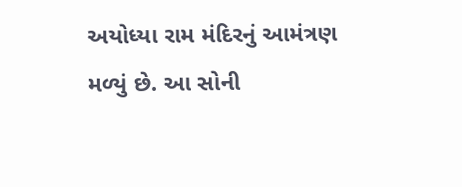અયોધ્યા રામ મંદિરનું આમંત્રણ મળ્યું છે. આ સોની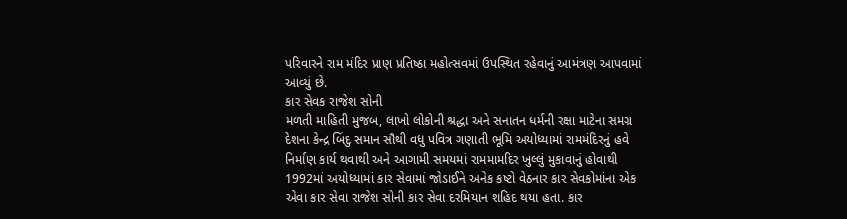પરિવારને રામ મંદિર પ્રાણ પ્રતિષ્ઠા મહોત્સવમાં ઉપસ્થિત રહેવાનું આમંત્રણ આપવામાં આવ્યું છે.
કાર સેવક રાજેશ સોની
મળતી માહિતી મુજબ, લાખો લોકોની શ્રદ્ધા અને સનાતન ધર્મની રક્ષા માટેના સમગ્ર દેશના કેન્દ્ર બિંદુ સમાન સૌથી વધુ પવિત્ર ગણાતી ભૂમિ અયોધ્યામાં રામમંદિરનું હવે નિર્માણ કાર્ય થવાથી અને આગામી સમયમાં રામમામદિર ખુલ્લું મુકાવાનું હોવાથી 1992માં અયોધ્યામાં કાર સેવામાં જોડાઈને અનેક કષ્ટો વેઠનાર કાર સેવકોમાંના એક એવા કાર સેવા રાજેશ સોની કાર સેવા દરમિયાન શહિદ થયા હતા. કાર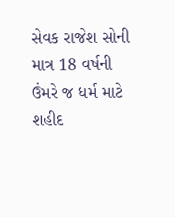સેવક રાજેશ સોની માત્ર 18 વર્ષની ઉંમરે જ ધર્મ માટે શહીદ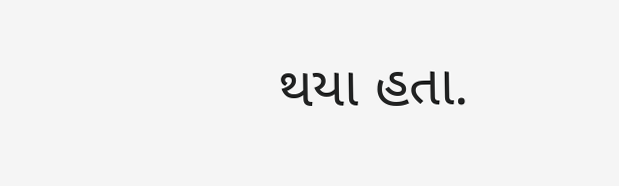થયા હતા.